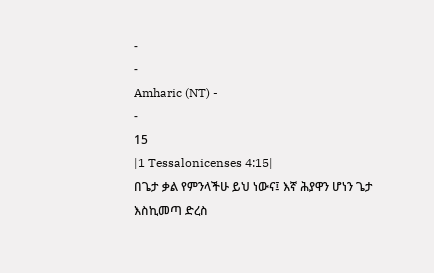-
-
Amharic (NT) -
-
15
|1 Tessalonicenses 4:15|
በጌታ ቃል የምንላችሁ ይህ ነውና፤ እኛ ሕያዋን ሆነን ጌታ እስኪመጣ ድረስ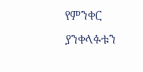የምንቀር ያንቀላፉቱን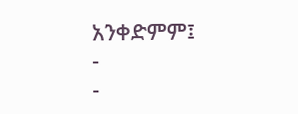አንቀድምም፤
-
-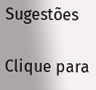Sugestões

Clique para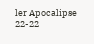ler Apocalipse 22-22